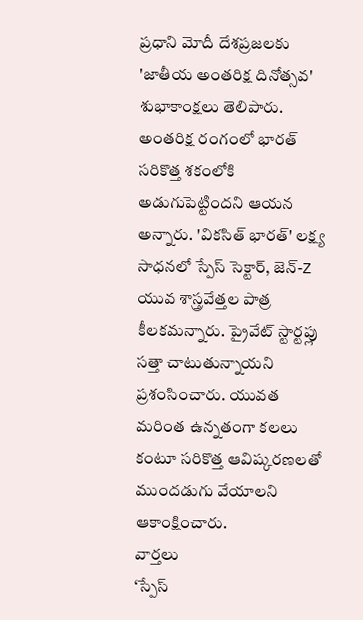ప్రధాని మోదీ దేశప్రజలకు 'జాతీయ అంతరిక్ష దినోత్సవ' శుభాకాంక్షలు తెలిపారు. అంతరిక్ష రంగంలో భారత్ సరికొత్త శకంలోకి అడుగుపెట్టిందని ఆయన అన్నారు. 'వికసిత్ భారత్' లక్ష్య సాధనలో స్పేస్ సెక్టార్, జెన్-Z యువ శాస్త్రవేత్తల పాత్ర కీలకమన్నారు. ప్రైవేట్ స్టార్టప్లు సత్తా చాటుతున్నాయని ప్రశంసించారు. యువత మరింత ఉన్నతంగా కలలు కంటూ సరికొత్త ఆవిష్కరణలతో ముందడుగు వేయాలని ఆకాంక్షించారు.
వార్తలు
‘స్పేస్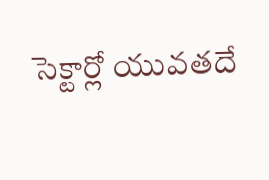సెక్టార్లో యువతదే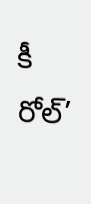కీ రోల్’